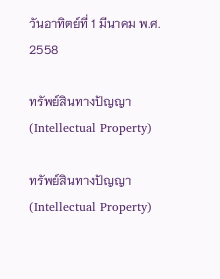วันอาทิตย์ที่ 1 มีนาคม พ.ศ. 2558

ทรัพย์สินทางปัญญา (Intellectual Property)

ทรัพย์สินทางปัญญา (Intellectual Property)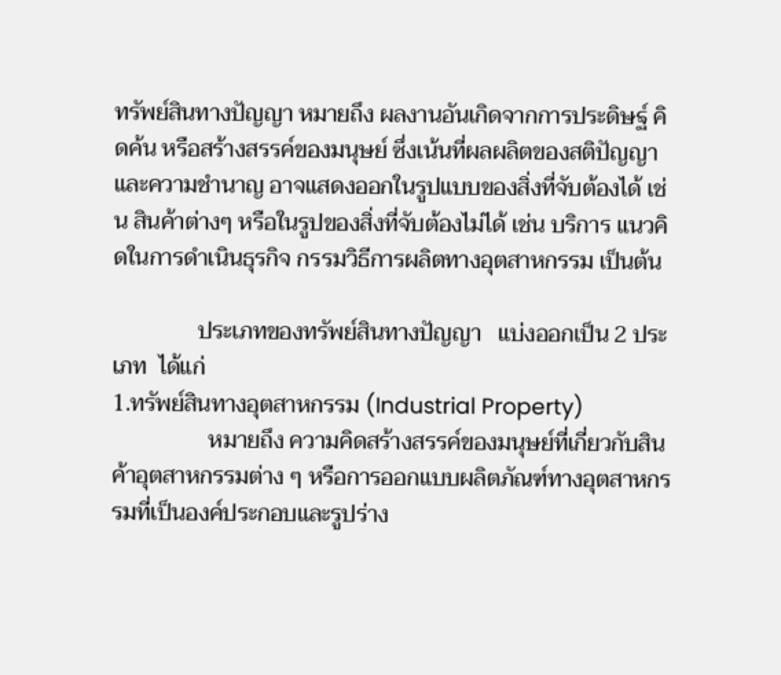ทรัพย์สินทางปัญญา หมายถึง ผลงานอันเกิดจากการประดิษฐ์ คิดค้น หรือสร้างสรรค์ของมนุษย์ ซึ่งเน้นที่ผลผลิตของสติปัญญาและความชำนาญ อาจแสดงออกในรูปแบบของสิ่งที่จับต้องได้ เช่น สินค้าต่างๆ หรือในรูปของสิ่งที่จับต้องไม่ได้ เช่น บริการ แนวคิดในการดำเนินธุรกิจ กรรมวิธีการผลิตทางอุตสาหกรรม เป็นต้น

               ประเภทของทรัพย์สินทางปัญญา   แบ่งออกเป็น 2 ประเภท  ได้แก่
1.ทรัพย์สินทางอุตสาหกรรม (Industrial Property)
                 หมายถึง ความคิดสร้างสรรค์ของมนุษย์ที่เกี่ยวกับสินค้าอุตสาหกรรมต่าง ๆ หรือการออกแบบผลิตภัณฑ์ทางอุตสาหกรรมที่เป็นองค์ประกอบและรูปร่าง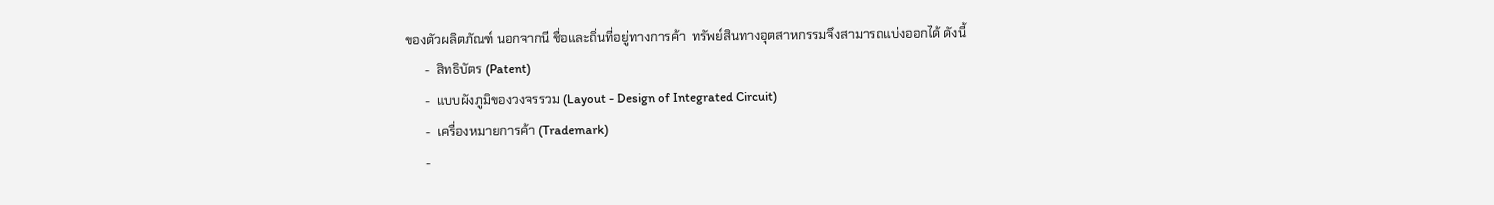ของตัวผลิตภัณฑ์ นอกจากนี ชื่อและถิ่นที่อยู่ทางการค้า  ทรัพย์สินทางอุตสาหกรรมจึงสามารถแบ่งออกได้ ดังนี้
      -  สิทธิบัตร (Patent)
      -  แบบผังภูมิของวงจรรวม (Layout - Design of Integrated Circuit)
      -  เครื่องหมายการค้า (Trademark)
      -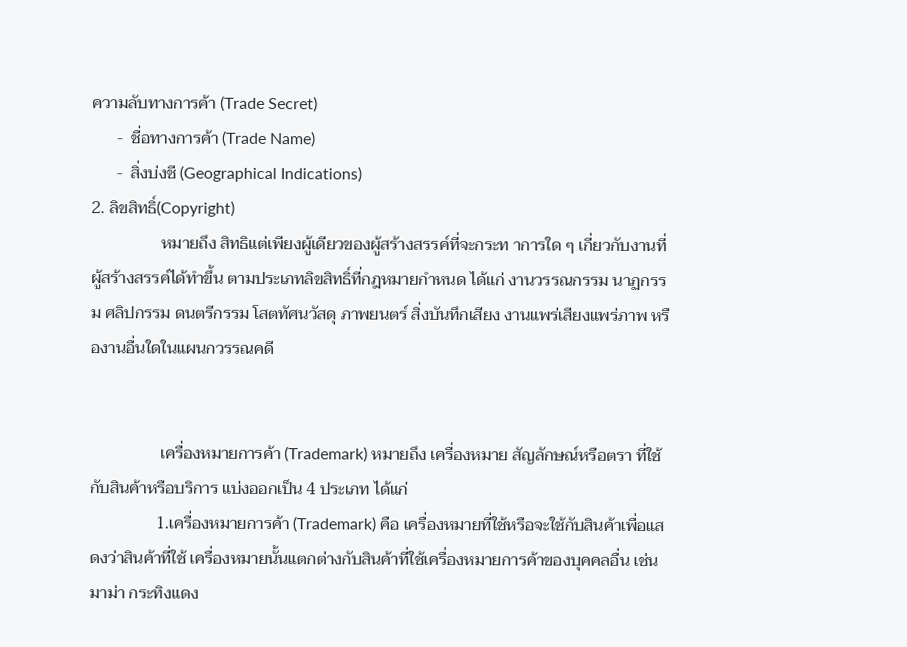ความลับทางการค้า (Trade Secret)
      -  ชื่อทางการค้า (Trade Name)
      -  สิ่งบ่งชี (Geographical Indications)
2. ลิขสิทธิ์(Copyright)
                 หมายถึง สิทธิแต่เพียงผู้เดียวของผู้สร้างสรรค์ที่จะกระท าการใด ๆ เกี่ยวกับงานที่ผู้สร้างสรรค์ได้ทำขึ้น ตามประเภทลิขสิทธิ์ที่กฎหมายกำหนด ได้แก่ งานวรรณกรรม นาฏกรรม ศลิปกรรม ดนตรีกรรม โสตทัศนวัสดุ ภาพยนตร์ สิ่งบันทึกเสียง งานแพร่เสียงแพร่ภาพ หรืองานอื่นใดในแผนกวรรณคดี


                 เครื่องหมายการค้า (Trademark) หมายถึง เครื่องหมาย สัญลักษณ์หรือตรา ที่ใช้กับสินค้าหรือบริการ แบ่งออกเป็น 4 ประเภท ได้แก่
                1.เครื่องหมายการค้า (Trademark) คือ เครื่องหมายที่ใช้หรือจะใช้กับสินค้าเพื่อแสดงว่าสินค้าที่ใช้ เครื่องหมายนั้นแตกต่างกับสินค้าที่ใช้เครื่องหมายการค้าของบุคคลอื่น เช่น มาม่า กระทิงแดง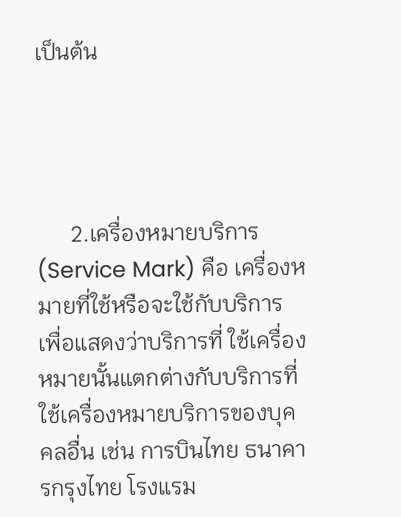เป็นต้น




      2.เครื่องหมายบริการ (Service Mark) คือ เครื่องหมายที่ใช้หรือจะใช้กับบริการ เพื่อแสดงว่าบริการที่ ใช้เครื่องหมายนั้นแตกต่างกับบริการที่ใช้เครื่องหมายบริการของบุคคลอื่น เช่น การบินไทย ธนาคารกรุงไทย โรงแรม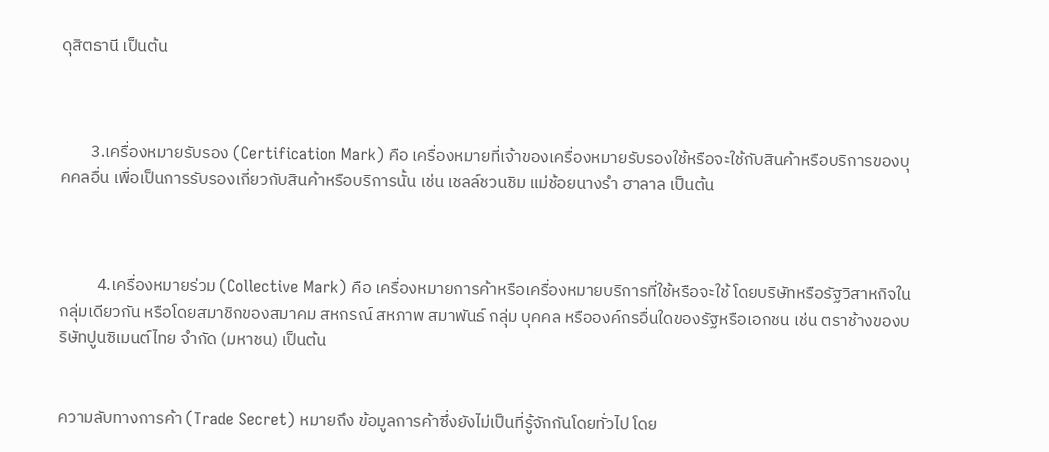ดุสิตธานี เป็นต้น



        3.เครื่องหมายรับรอง (Certification Mark) คือ เครื่องหมายที่เจ้าของเครื่องหมายรับรองใช้หรือจะใช้กับสินค้าหรือบริการของบุคคลอื่น เพื่อเป็นการรับรองเกี่ยวกับสินค้าหรือบริการนั้น เช่น เชลล์ชวนชิม แม่ช้อยนางรำ ฮาลาล เป็นต้น



          4.เครื่องหมายร่วม (Collective Mark) คือ เครื่องหมายการค้าหรือเครื่องหมายบริการที่ใช้หรือจะใช้ โดยบริษัทหรือรัฐวิสาหกิจในกลุ่มเดียวกัน หรือโดยสมาชิกของสมาคม สหกรณ์ สหภาพ สมาพันธ์ กลุ่ม บุคคล หรือองค์กรอื่นใดของรัฐหรือเอกชน เช่น ตราช้างของบริษัทปูนซิเมนต์ไทย จำกัด (มหาชน) เป็นต้น


ความลับทางการค้า (Trade Secret) หมายถึง ข้อมูลการค้าซึ่งยังไม่เป็นที่รู้จักกันโดยทั่วไป โดย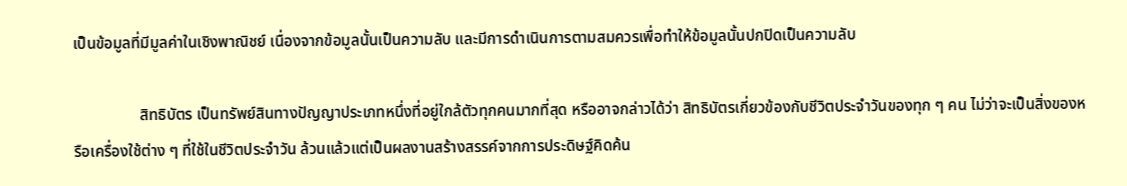เป็นข้อมูลที่มีมูลค่าในเชิงพาณิชย์ เนื่องจากข้อมูลนั้นเป็นความลับ และมีการดำเนินการตามสมควรเพื่อทำให้ข้อมูลนั้นปกปิดเป็นความลับ

                 สิทธิบัตร เป็นทรัพย์สินทางปัญญาประเภทหนึ่งที่อยู่ใกล้ตัวทุกคนมากที่สุด หรืออาจกล่าวได้ว่า สิทธิบัตรเกี่ยวข้องกับชีวิตประจำวันของทุก ๆ คน ไม่ว่าจะเป็นสิ่งของหรือเครื่องใช้ต่าง ๆ ที่ใช้ในชีวิตประจำวัน ล้วนแล้วแต่เป็นผลงานสร้างสรรค์จากการประดิษฐ์คิดค้น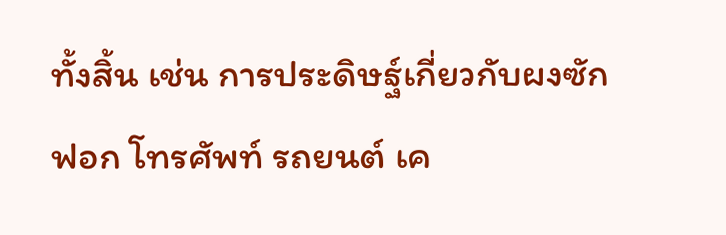ทั้งสิ้น เช่น การประดิษฐ์เกี่ยวกับผงซักฟอก โทรศัพท์ รถยนต์ เค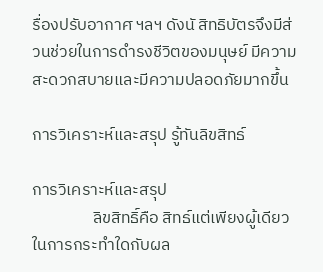รื่องปรับอากาศ ฯลฯ ดังนั สิทธิบัตรจึงมีส่วนช่วยในการดำรงชีวิตของมนุษย์ มีความสะดวกสบายและมีความปลอดภัยมากขึ้น

การวิเคราะห์และสรุป รู้ทันลิขสิทธ์

การวิเคราะห์และสรุป
                ลิขสิทธิ์คือ สิทธ์แต่เพียงผู้เดียวในการกระทำใดกับผล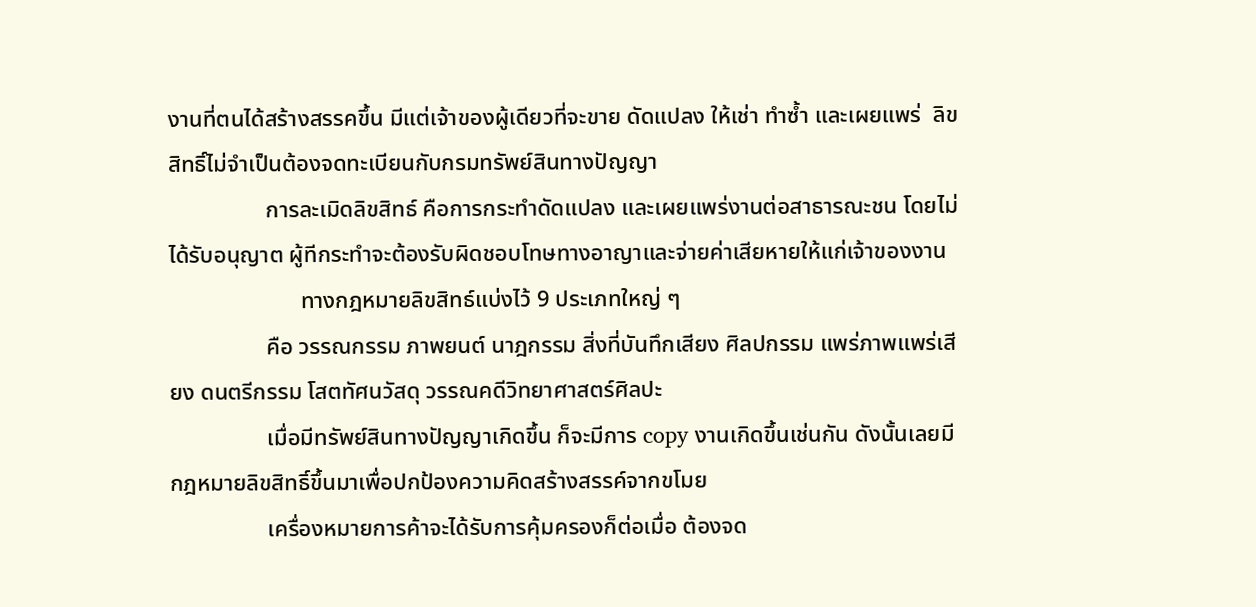งานที่ตนได้สร้างสรรคขึ้น มีแต่เจ้าของผู้เดียวที่จะขาย ดัดแปลง ให้เช่า ทำซ้ำ และเผยแพร่  ลิขสิทธิ์ไม่จำเป็นต้องจดทะเบียนกับกรมทรัพย์สินทางปัญญา
                 การละเมิดลิขสิทธ์ คือการกระทำดัดแปลง และเผยแพร่งานต่อสาธารณะชน โดยไม่ได้รับอนุญาต ผู้ทีกระทำจะต้องรับผิดชอบโทษทางอาญาและจ่ายค่าเสียหายให้แก่เจ้าของงาน
                       ทางกฎหมายลิขสิทธ์แบ่งไว้ 9 ประเภทใหญ่ ๆ
                 คือ วรรณกรรม ภาพยนต์ นาฎกรรม สิ่งที่บันทึกเสียง ศิลปกรรม แพร่ภาพแพร่เสียง ดนตรีกรรม โสตทัศนวัสดุ วรรณคดีวิทยาศาสตร์ศิลปะ
                 เมื่อมีทรัพย์สินทางปัญญาเกิดขึ้น ก็จะมีการ copy งานเกิดขึ้นเช่นกัน ดังนั้นเลยมี กฎหมายลิขสิทธิ์ขึ้นมาเพื่อปกป้องความคิดสร้างสรรค์จากขโมย
                 เครื่องหมายการค้าจะได้รับการคุ้มครองก็ต่อเมื่อ ต้องจด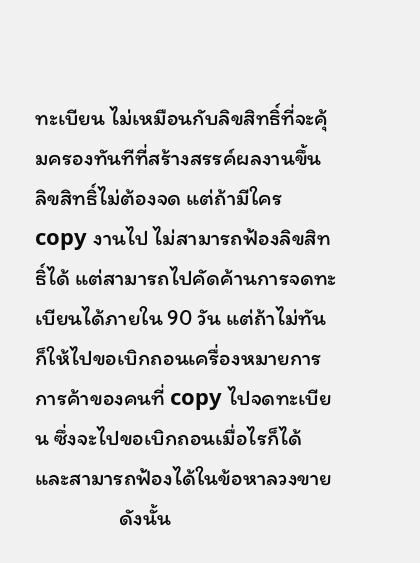ทะเบียน ไม่เหมือนกับลิขสิทธิ์ที่จะคุ้มครองทันทีที่สร้างสรรค์ผลงานขึ้น ลิขสิทธิ์ไม่ต้องจด แต่ถ้ามีใคร copy งานไป ไม่สามารถฟ้องลิขสิทธิ์ได้ แต่สามารถไปคัดค้านการจดทะเบียนได้ภายใน 90 วัน แต่ถ้าไม่ทัน ก็ให้ไปขอเบิกถอนเครื่องหมายการการค้าของคนที่ copy ไปจดทะเบียน ซึ่งจะไปขอเบิกถอนเมื่อไรก็ได้ และสามารถฟ้องได้ในข้อหาลวงขาย
                 ดังนั้น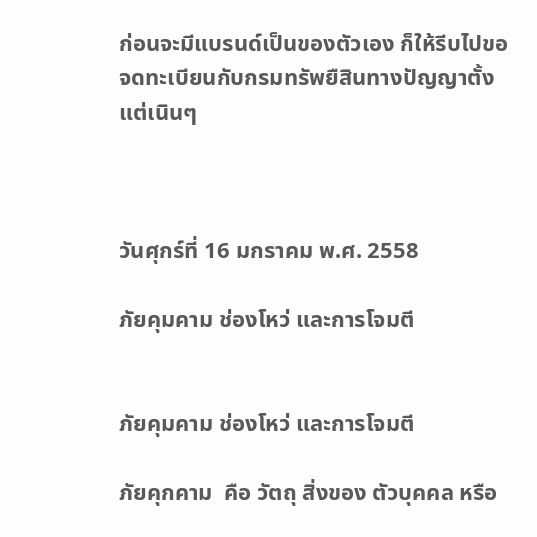ก่อนจะมีแบรนด์เป็นของตัวเอง ก็ให้รีบไปขอจดทะเบียนกับกรมทรัพยืสินทางปัญญาตั้งแต่เนินๆ



วันศุกร์ที่ 16 มกราคม พ.ศ. 2558

ภัยคุมคาม ช่องโหว่ และการโจมตี


ภัยคุมคาม ช่องโหว่ และการโจมตี

ภัยคุกคาม  คือ วัตถุ สิ่งของ ตัวบุคคล หรือ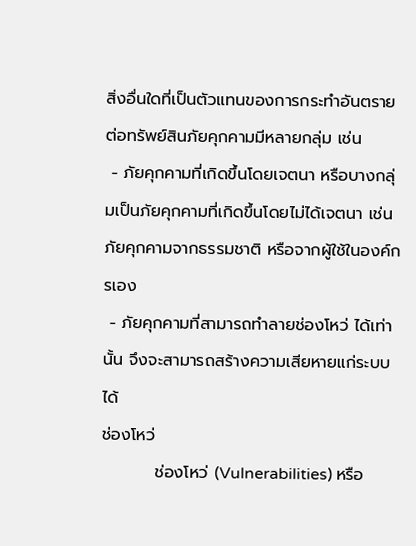สิ่งอื่นใดที่เป็นตัวแทนของการกระทำอันตรายต่อทรัพย์สินภัยคุกคามมีหลายกลุ่ม เช่น
 - ภัยคุกคามที่เกิดขึ้นโดยเจตนา หรือบางกลุ่มเป็นภัยคุกคามที่เกิดขึ้นโดยไม่ได้เจตนา เช่นภัยคุกคามจากธรรมชาติ หรือจากผู้ใช้ในองค์กรเอง
 - ภัยคุกคามที่สามารถทำลายช่องโหว่ ได้เท่านั้น จึงจะสามารถสร้างความเสียหายแก่ระบบได้
ช่องโหว่
         ช่องโหว่ (Vulnerabilities) หรือ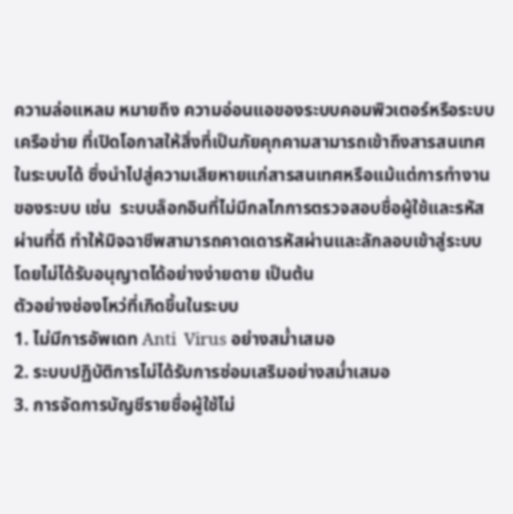ความล่อแหลม หมายถึง ความอ่อนแอของระบบคอมพิวเตอร์หรือระบบเครือข่าย ที่เปิดโอกาสให้สิ่งที่เป็นภัยคุกคามสามารถเข้าถึงสารสนเทศในระบบได้ ซึ่งนำไปสู่ความเสียหายแก่สารสนเทศหรือแม้แต่การทำงานของระบบ เช่น  ระบบล็อกอินที่ไม่มีกลไกการตรวจสอบชื่อผู้ใช้และรหัสผ่านที่ดี ทำให้มิจฉาชีพสามารถคาดเดารหัสผ่านและลักลอบเข้าสู่ระบบโดยไม่ได้รับอนุญาตได้อย่างง่ายดาย เป็นต้น
ตัวอย่างช่องโหว่ที่เกิดขึ้นในระบบ
1. ไม่มีการอัพเดท Anti  Virus อย่างสม่ำเสมอ
2. ระบบปฏิบัติการไม่ได้รับการซ่อมเสริมอย่างสม่ำเสมอ
3. การจัดการบัญชีรายชื่อผู้ใช้ไม่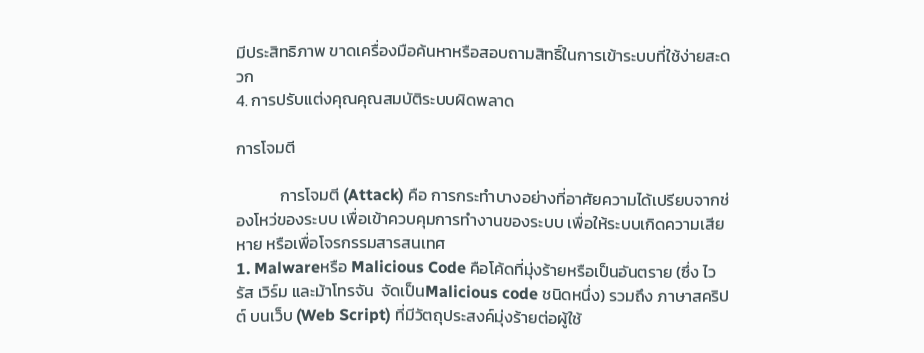มีประสิทธิภาพ ขาดเครื่องมือค้นหาหรือสอบถามสิทธิ์ในการเข้าระบบที่ใช้ง่ายสะดวก
4. การปรับแต่งคุณคุณสมบัติระบบผิดพลาด

การโจมตี

            การโจมตี (Attack) คือ การกระทำบางอย่างที่อาศัยความได้เปรียบจากช่องโหว่ของระบบ เพื่อเข้าควบคุมการทำงานของระบบ เพื่อให้ระบบเกิดความเสียหาย หรือเพื่อโจรกรรมสารสนเทศ
1. Malwareหรือ Malicious Code คือโค้ดที่มุ่งร้ายหรือเป็นอันตราย (ซึ่ง ไวรัส เวิร์ม และม้าโทรจัน  จัดเป็นMalicious code ชนิดหนึ่ง) รวมถึง ภาษาสคริปต์ บนเว็บ (Web Script) ที่มีวัตถุประสงค์มุ่งร้ายต่อผู้ใช้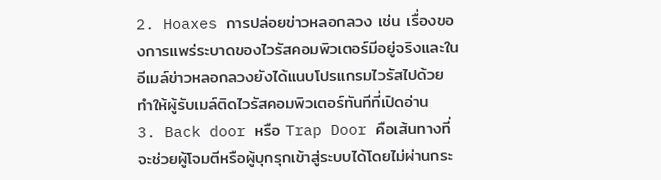2. Hoaxes การปล่อยข่าวหลอกลวง เช่น เรื่องของการแพร่ระบาดของไวรัสคอมพิวเตอร์มีอยู่จริงและในอีเมล์ข่าวหลอกลวงยังได้แนบโปรแกรมไวรัสไปด้วย ทำให้ผู้รับเมล์ติดไวรัสคอมพิวเตอร์ทันทีที่เปิดอ่าน
3. Back door หรือ Trap Door คือเส้นทางที่จะช่วยผู้โจมตีหรือผู้บุกรุกเข้าสู่ระบบได้โดยไม่ผ่านกระ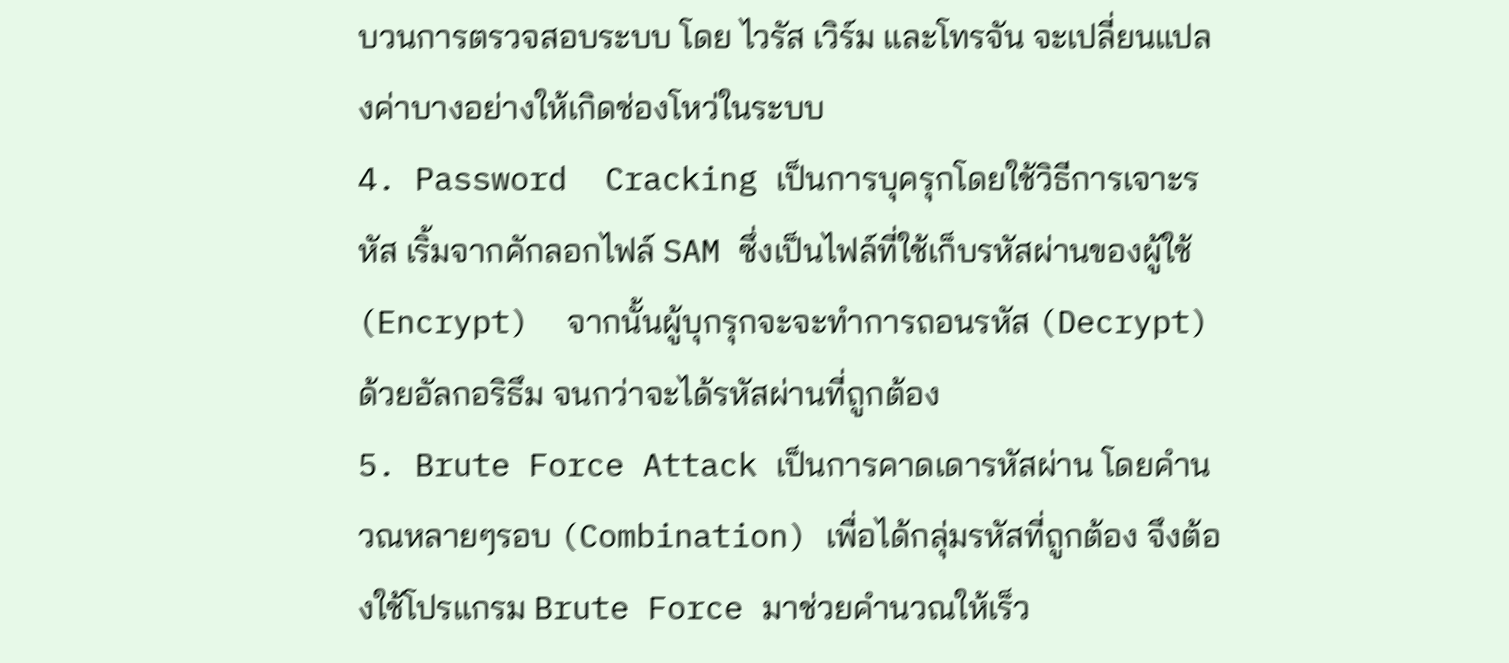บวนการตรวจสอบระบบ โดย ไวรัส เวิร์ม และโทรจัน จะเปลี่ยนแปลงค่าบางอย่างให้เกิดช่องโหว่ในระบบ
4. Password  Cracking เป็นการบุครุกโดยใช้วิธีการเจาะรหัส เริ้มจากคักลอกไฟล์ SAM ซึ่งเป็นไฟล์ที่ใช้เก็บรหัสผ่านของผู้ใช้ (Encrypt)  จากนั้นผู้บุกรุกจะจะทำการถอนรหัส (Decrypt) ด้วยอัลกอริธึม จนกว่าจะได้รหัสผ่านที่ถูกต้อง
5. Brute Force Attack เป็นการคาดเดารหัสผ่าน โดยคำนวณหลายๆรอบ (Combination) เพื่อได้กลุ่มรหัสที่ถูกต้อง จึงต้องใช้โปรแกรม Brute Force มาช่วยคำนวณให้เร็ว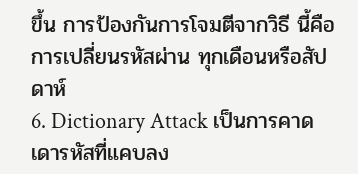ขึ้น การป้องกันการโจมตีจากวิธี นี้คือ การเปลี่ยนรหัสผ่าน ทุกเดือนหรือสัปดาห์
6. Dictionary Attack เป็นการคาดเดารหัสที่แคบลง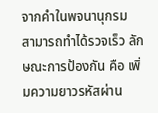จากคำในพจนานุกรม  สามารถทำได้รวจเร็ว ลักษณะการป้องกัน คือ เพิ่มความยาวรหัสผ่าน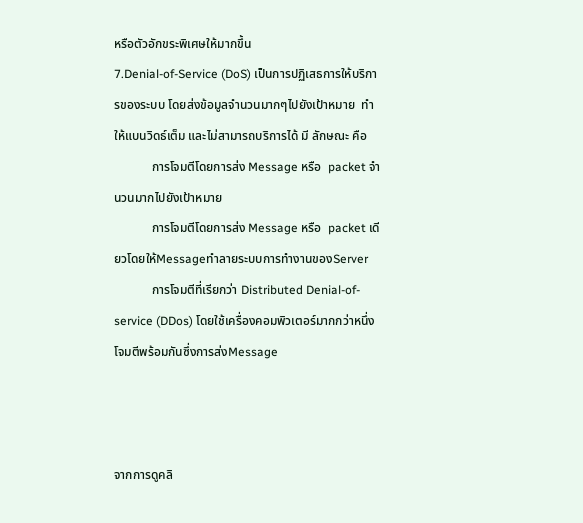หรือตัวอักขระพิเศษให้มากขึ้น
7.Denial-of-Service (DoS) เป็นการปฏิเสธการให้บริการของระบบ โดยส่งข้อมูลจำนวนมากๆไปยังเป้าหมาย  ทำให้แบนวิดธ์เต็ม และไม่สามารถบริการได้ มี ลักษณะ คือ
            การโจมตีโดยการส่ง Message หรือ  packet จำนวนมากไปยังเป้าหมาย
            การโจมตีโดยการส่ง Message หรือ  packet เดียวโดยให้MessageทำลายระบบการทำงานของServer
            การโจมตีที่เรียกว่า Distributed Denial-of-service (DDos) โดยใช้เครื่องคอมพิวเตอร์มากกว่าหนึ่งโจมตีพร้อมกันซึ่งการส่งMessage



จากการดูคลิ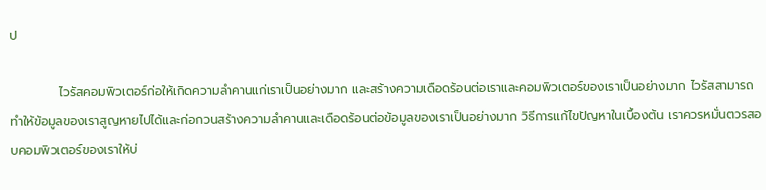ป

           ไวรัสคอมพิวเตอร์ก่อให้เกิดความลำคานแก่เราเป็นอย่างมาก และสร้างความเดือดร้อนต่อเราและคอมพิวเตอร์ของเราเป็นอย่างมาก ไวรัสสามารถทำให้ข้อมูลของเราสูญหายไปได้และก่อกวนสร้างความลำคานและเดือดร้อนต่อข้อมูลของเราเป็นอย่างมาก วิธีการแก้ไขปัญหาในเบื้องต้น เราควรหมั่นตวรสอบคอมพิวเตอร์ของเราให้บ่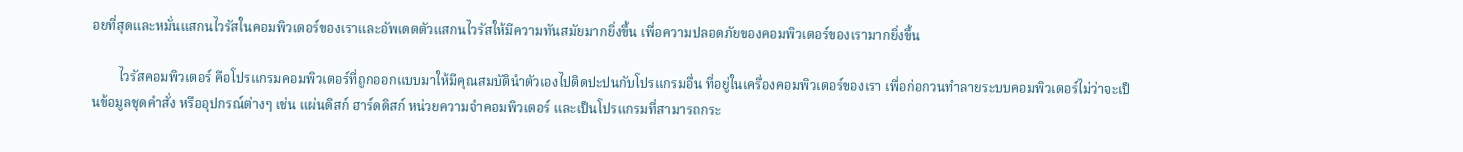อยที่สุดและหมั่นแสกนไวรัสในคอมพิวเตอร์ของเราและอัพเดตตัวแสกนไวรัสให้มีความทันสมัยมากยิ่งขึ้น เพื่อความปลอดภัยของคอมพิวเตอร์ของเรามากยิ่งขึ้น

        ไวรัสคอมพิวเตอร์ คือโปรแกรมคอมพิวเตอร์ที่ถูกออกแบบมาให้มีคุณสมบัตินําตัวเองไปติดปะปนกับโปรแกรมอื่น ที่อยู่ในเครื่องคอมพิวเตอร์ของเรา เพื่อก่อกวนทำลายระบบคอมพิวเตอร์ไม่ว่าจะเป็นข้อมูลชุดคำสั่ง หรืออุปกรณ์ต่างๆ เช่น แผ่นดิสก์ ฮาร์ดดิสก์ หน่วยความจำคอมพิวเตอร์ และเป็นโปรแกรมที่สามารถกระ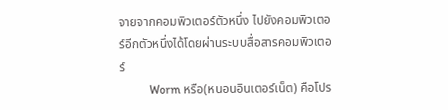จายจากคอมพิวเตอร์ตัวหนึ่ง ไปยังคอมพิวเตอร์อีกตัวหนึ่งได้โดยผ่านระบบสื่อสารคอมพิวเตอร์
          Worm หรือ(หนอนอินเตอร์เน็ต) คือโปร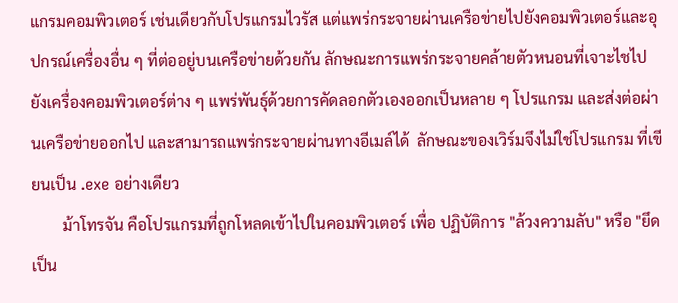แกรมคอมพิวเตอร์ เช่นเดียวกับโปรแกรมไวรัส แต่แพร่กระจายผ่านเครือข่ายไปยังคอมพิวเตอร์และอุปกรณ์เครื่องอื่น ๆ ที่ต่ออยู่บนเครือข่ายด้วยกัน ลักษณะการแพร่กระจายคล้ายตัวหนอนที่เจาะไชไปยังเครื่องคอมพิวเตอร์ต่าง ๆ แพร่พันธุ์ด้วยการคัดลอกตัวเองออกเป็นหลาย ๆ โปรแกรม และส่งต่อผ่านเครือข่ายออกไป และสามารถแพร่กระจายผ่านทางอีเมล์ได้  ลักษณะของเวิร์มจึงไม่ใช่โปรแกรม ที่เขียนเป็น .exe อย่างเดียว
        ม้าโทรจัน คือโปรแกรมที่ถูกโหลดเข้าไปในคอมพิวเตอร์ เพื่อ ปฏิบัติการ "ล้วงความลับ" หรือ "ยึดเป็น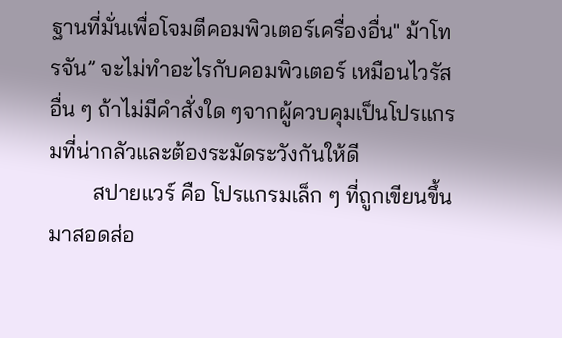ฐานที่มั่นเพื่อโจมตีคอมพิวเตอร์เครื่องอื่น" ม้าโทรจัน” จะไม่ทำอะไรกับคอมพิวเตอร์ เหมือนไวรัสอื่น ๆ ถ้าไม่มีคำสั่งใด ๆจากผู้ควบคุมเป็นโปรแกรมที่น่ากลัวและต้องระมัดระวังกันให้ดี
        สปายแวร์ คือ โปรแกรมเล็ก ๆ ที่ถูกเขียนขึ้นมาสอดส่อ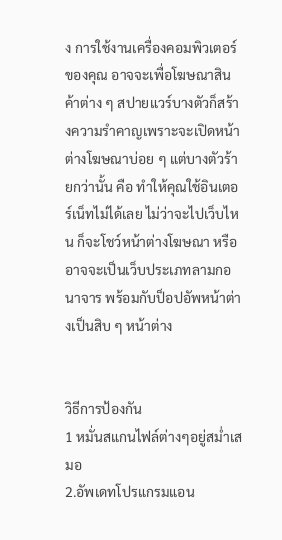ง การใช้งานเครื่องคอมพิวเตอร์ของคุณ อาจจะเพื่อโฆษณาสินค้าต่าง ๆ สปายแวร์บางตัวก็สร้างความรำคาญเพราะจะเปิดหน้าต่างโฆษณาบ่อย ๆ แต่บางตัวร้ายกว่านั้น คือ ทำให้คุณใช้อินเตอร์เน็ทไม่ได้เลย ไม่ว่าจะไปเว็บไหน ก็จะโชว์หน้าต่างโฆษณา หรืออาจจะเป็นเว็บประเภทลามกอนาจาร พร้อมกับป็อปอัพหน้าต่างเป็นสิบ ๆ หน้าต่าง


วิธีการป้องกัน
1 หมั่นสแกนไฟล์ต่างๆอยู่สม่ำเสมอ
2.อัพเดทโปรแกรมแอน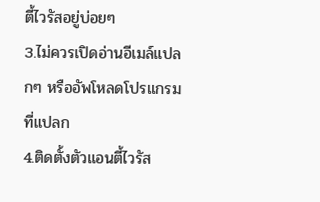ตี้ไวรัสอยู่บ่อยๆ
3.ไม่ควรเปิดอ่านอีเมล์แปลกๆ หรืออัพโหลดโปรแกรมที่แปลก
4.ติดตั้งตัวแอนตี้ไวรัส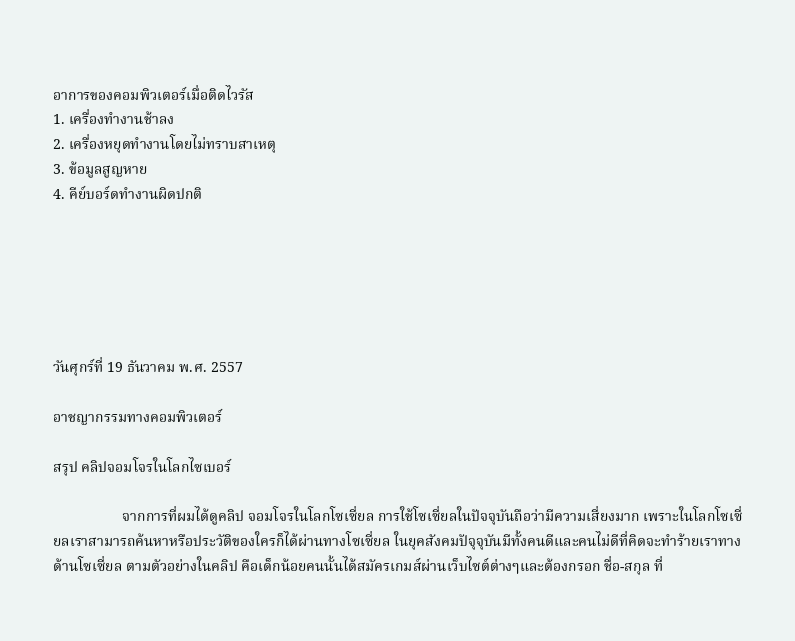อาการของคอมพิวเตอร์เมื่อติดไวรัส
1. เครื่องทำงานช้าลง
2. เครื่องหยุดทำงานโดยไม่ทราบสาเหตุ
3. ข้อมูลสูญหาย
4. คีย์บอร์ดทำงานผิดปกติ






วันศุกร์ที่ 19 ธันวาคม พ.ศ. 2557

อาชญากรรมทางคอมพิวเตอร์

สรุป คลิปจอมโจรในโลกไซเบอร์

                   จากการที่ผมได้ดูคลิป จอมโจรในโลกโซเซี่ยล การใช้โซเซี่ยลในปัจจุบันถือว่ามีความเสี่ยงมาก เพราะในโลกโซเซี่ยลเราสามารถค้นหาหรือประวัติของใครก็ได้ผ่านทางโซเซี่ยล ในยุคสังคมปัจุจุบันมีทั้งคนดีและคนไม่ดีที่คิดจะทำร้ายเราทางด้านโซเซี่ยล ตามตัวอย่างในคลิป คือเด็กน้อยคนนั้นได้สมัครเกมส์ผ่านเว็บไซต์ต่างๆและต้องกรอก ชื่อ-สกุล ที่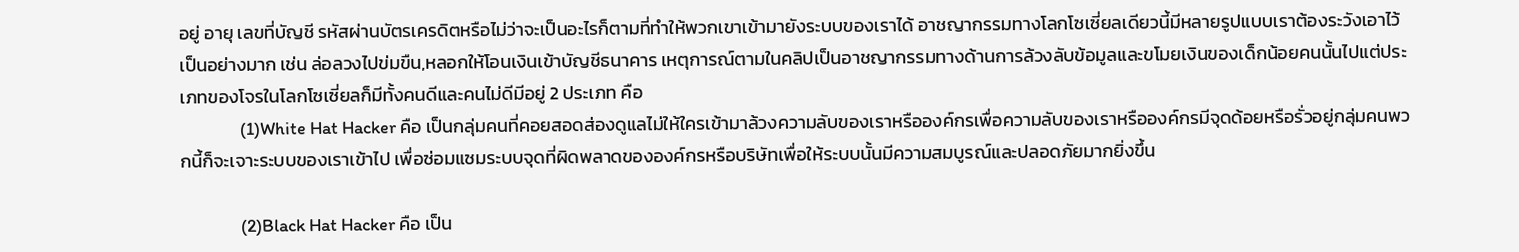อยู่ อายุ เลขที่บัญชี รหัสผ่านบัตรเครดิตหรือไม่ว่าจะเป็นอะไรก็ตามที่ทำให้พวกเขาเข้ามายังระบบของเราได้ อาชญากรรมทางโลกโซเซี่ยลเดียวนี้มีหลายรูปแบบเราต้องระวังเอาไว้เป็นอย่างมาก เช่น ล่อลวงไปข่มขืน,หลอกให้โอนเงินเข้าบัญชีธนาคาร เหตุการณ์ตามในคลิปเป็นอาชญากรรมทางด้านการล้วงลับข้อมูลและขโมยเงินของเด็กน้อยคนนั้นไปแต่ประเภทของโจรในโลกโซเซี่ยลก็มีทั้งคนดีและคนไม่ดีมีอยู่ 2 ประเภท คือ
               (1)White Hat Hacker คือ เป็นกลุ่มคนที่คอยสอดส่องดูแลไม่ให้ใครเข้ามาล้วงความลับของเราหรือองค์กรเพื่อความลับของเราหรือองค์กรมีจุดด้อยหรือรั่วอยู่กลุ่มคนพวกนี้ก็จะเจาะระบบของเราเข้าไป เพื่อซ่อมแซมระบบจุดที่ผิดพลาดขององค์กรหรือบริษัทเพื่อให้ระบบนั้นมีความสมบูรณ์และปลอดภัยมากยิ่งขึ้น

               (2)Black Hat Hacker คือ เป็น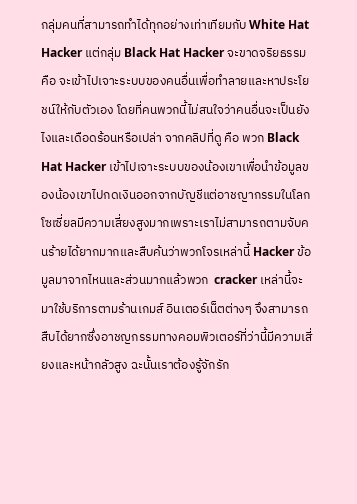กลุ่มคนที่สามารถทำได้ทุกอย่างเท่าเทียมกับ White Hat Hacker แต่กลุ่ม Black Hat Hacker จะขาดจริยธรรม คือ จะเข้าไปเจาะระบบของคนอื่นเพื่อทำลายและหาประโยชน์ให้กับตัวเอง โดยที่คนพวกนี้ไม่สนใจว่าคนอื่นจะเป็นยังไงและเดือดร้อนหรือเปล่า จากคลิปที่ดู คือ พวก Black Hat Hacker เข้าไปเจาะระบบของน้องเขาเพื่อนำข้อมูลของน้องเขาไปกดเงินออกจากบัญชีแต่อาชญากรรมในโลกโซเซี่ยลมีความเสี่ยงสูงมากเพราะเราไม่สามารถตามจับคนร้ายได้ยากมากและสืบค้นว่าพวกโจรเหล่านี้ Hacker ข้อมูลมาจากไหนและส่วนมากแล้วพวก  cracker เหล่านี้จะมาใช้บริการตามร้านเกมส์ อินเตอร์เน็ตต่างๆ จึงสามารถสืบได้ยากซึ่งอาชญกรรมทางคอมพิวเตอร์ที่ว่านี้มีความเสี่ยงและหน้ากลัวสูง ฉะนั้นเราต้องรู้จักรัก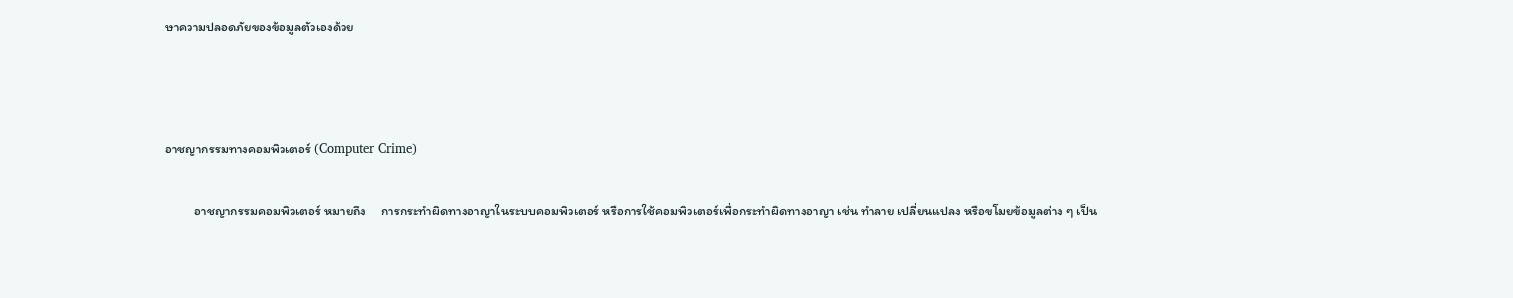ษาความปลอดภัยของข้อมูลตัวเองด้วย



อาชญากรรมทางคอมพิวเตอร์ (Computer Crime)

          อาชญากรรมคอมพิวเตอร์ หมายถึง     การกระทำผิดทางอาญาในระบบคอมพิวเตอร์ หรือการใช้คอมพิวเตอร์เพื่อกระทำผิดทางอาญา เช่น ทำลาย เปลี่ยนแปลง หรือขโมยข้อมูลต่าง ๆ เป็น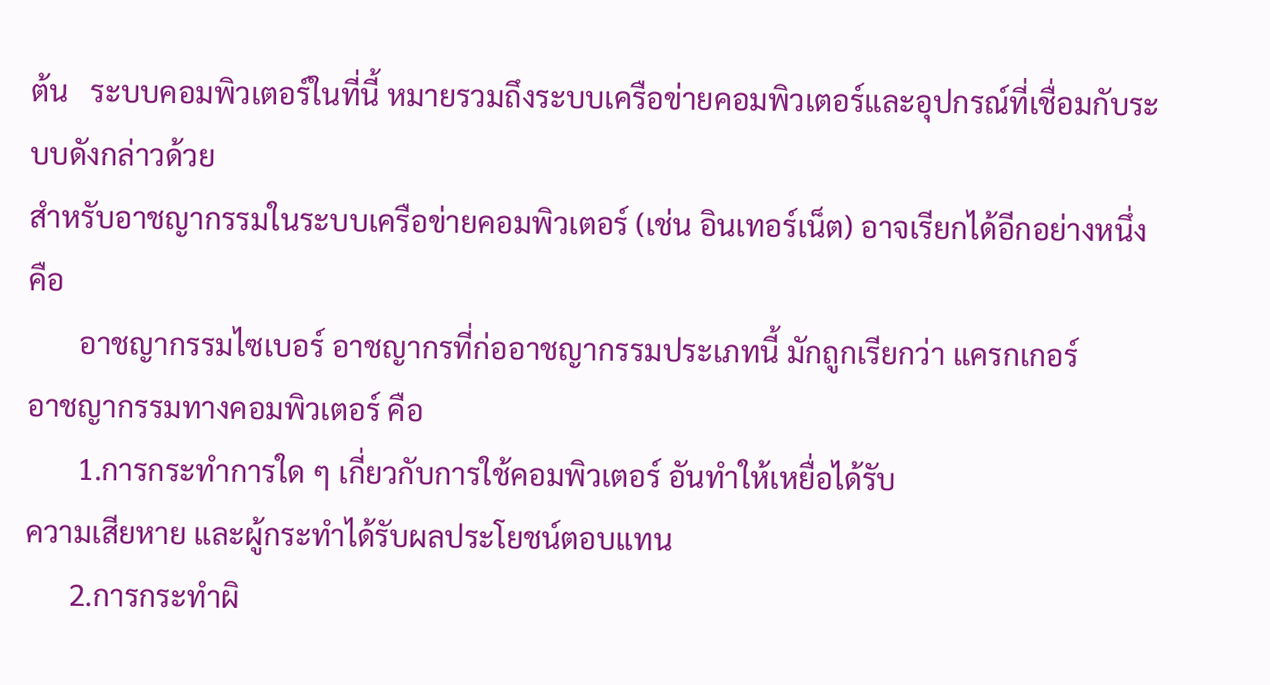ต้น   ระบบคอมพิวเตอร์ในที่นี้ หมายรวมถึงระบบเครือข่ายคอมพิวเตอร์และอุปกรณ์ที่เชื่อมกับระบบดังกล่าวด้วย
สำหรับอาชญากรรมในระบบเครือข่ายคอมพิวเตอร์ (เช่น อินเทอร์เน็ต) อาจเรียกได้อีกอย่างหนึ่ง   คือ
       อาชญากรรมไซเบอร์ อาชญากรที่ก่ออาชญากรรมประเภทนี้ มักถูกเรียกว่า แครกเกอร์
อาชญากรรมทางคอมพิวเตอร์ คือ
       1.การกระทำการใด ๆ เกี่ยวกับการใช้คอมพิวเตอร์ อันทำให้เหยื่อได้รับ
ความเสียหาย และผู้กระทำได้รับผลประโยชน์ตอบแทน
      2.การกระทำผิ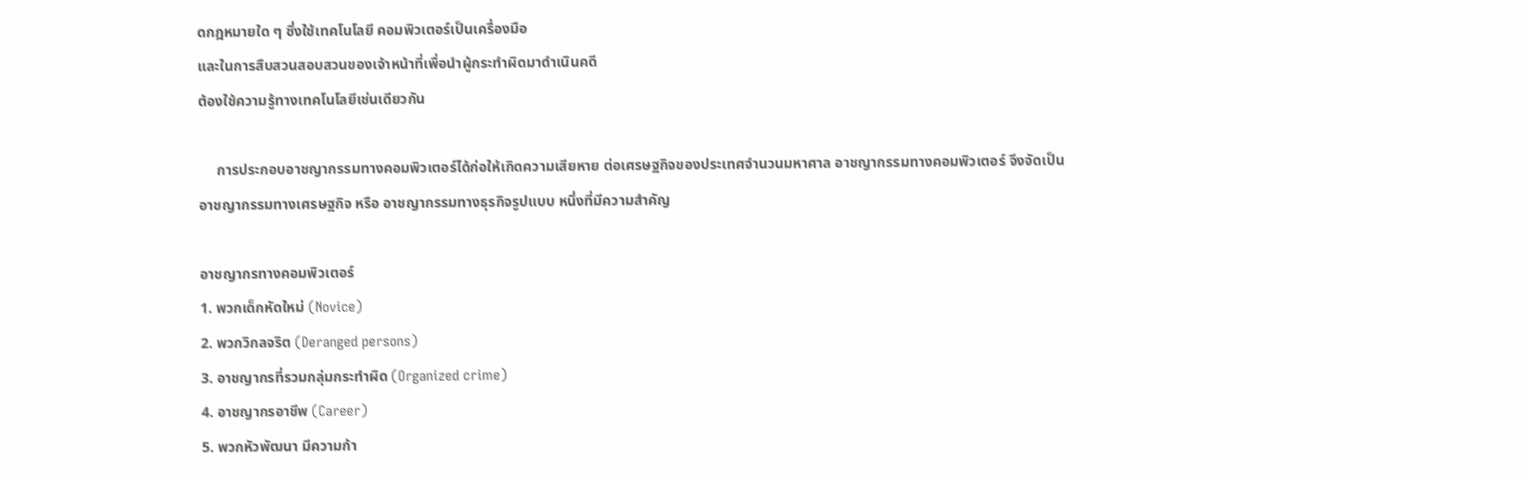ดกฎหมายใด ๆ ซึ่งใช้เทคโนโลยี คอมพิวเตอร์เป็นเครื่องมือ
และในการสืบสวนสอบสวนของเจ้าหน้าที่เพื่อนำผู้กระทำผิดมาดำเนินคดี
ต้องใช้ความรู้ทางเทคโนโลยีเช่นเดียวกัน

     การประกอบอาชญากรรมทางคอมพิวเตอร์ได้ก่อให้เกิดความเสียหาย ต่อเศรษฐกิจของประเทศจำนวนมหาศาล อาชญากรรมทางคอมพิวเตอร์ จึงจัดเป็นอาชญากรรมทางเศรษฐกิจ หรือ อาชญากรรมทางธุรกิจรูปแบบ หนึ่งที่มีความสำคัญ

อาชญากรทางคอมพิวเตอร์
1. พวกเด็กหัดใหม่ (Novice)
2. พวกวิกลจริต (Deranged persons)
3. อาชญากรที่รวมกลุ่มกระทำผิด (Organized crime)
4. อาชญากรอาชีพ (Career)
5. พวกหัวพัฒนา มีความก้า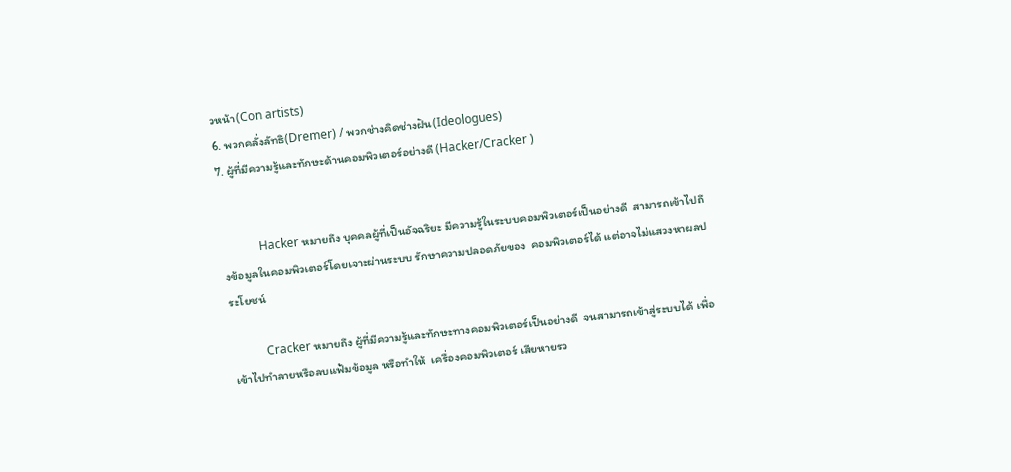วหน้า(Con artists)
6. พวกคลั่งลัทธิ(Dremer) / พวกช่างคิดช่างฝัน(Ideologues)
7. ผู้ที่มีความรู้และทักษะด้านคอมพิวเตอร์อย่างดี (Hacker/Cracker )


            Hacker หมายถึง บุคคลผู้ที่เป็นอัจฉริยะ มีความรู้ในระบบคอมพิวเตอร์เป็นอย่างดี  สามารถเข้าไปถึงข้อมูลในคอมพิวเตอร์โดยเจาะผ่านระบบ รักษาความปลอดภัยของ  คอมพิวเตอร์ได้ แต่อาจไม่แสวงหาผลประโยชน์

           Cracker หมายถึง ผู้ที่มีความรู้และทักษะทางคอมพิวเตอร์เป็นอย่างดี  จนสามารถเข้าสู่ระบบได้ เพื่อเข้าไปทำลายหรือลบแฟ้มข้อมูล หรือทำให้  เครื่องคอมพิวเตอร์ เสียหายรว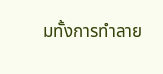มทั้งการทำลาย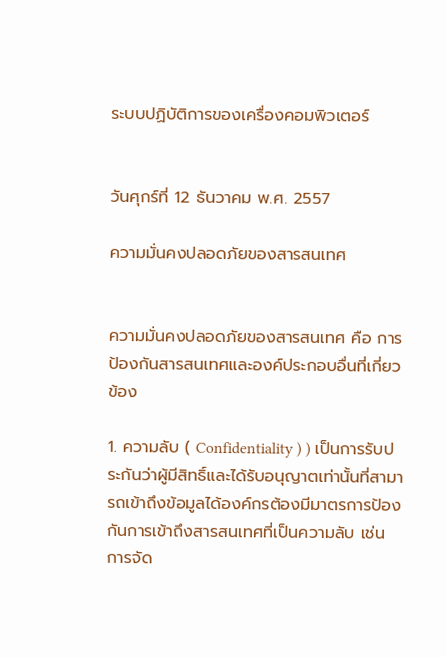ระบบปฏิบัติการของเครื่องคอมพิวเตอร์


วันศุกร์ที่ 12 ธันวาคม พ.ศ. 2557

ความมั่นคงปลอดภัยของสารสนเทศ


ความมั่นคงปลอดภัยของสารสนเทศ คือ การป้องกันสารสนเทศและองค์ประกอบอื่นที่เกี่ยวข้อง

1. ความลับ ( Confidentiality ) ) เป็นการรับประกันว่าผู้มีสิทธิ์และได้รับอนุญาตเท่านั้นที่สามารถเข้าถึงข้อมูลได้องค์กรต้องมีมาตรการป้องกันการเข้าถึงสารสนเทศที่เป็นความลับ เช่น การจัด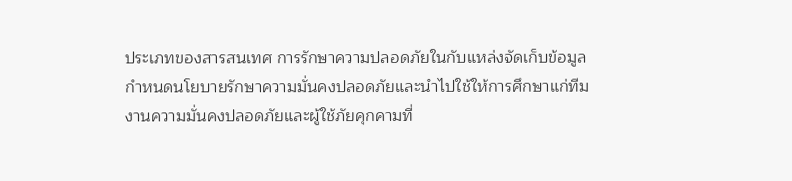ประเภทของสารสนเทศ การรักษาความปลอดภัยในกับแหล่งจัดเก็บข้อมูล กำหนดนโยบายรักษาความมั่นคงปลอดภัยและนำไปใช้ให้การศึกษาแก่ทีมงานความมั่นคงปลอดภัยและผู้ใช้ภัยคุกคามที่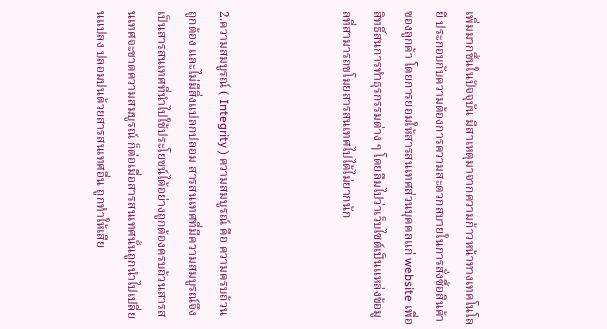เพิ่มมากขึ้นในปัจจุบัน มีสาเหตุมาจากความก้าวหน้าทางเทคโนโลยี ประกอบกับความต้องการความสะดวกสบายในการสั่งซื้อสินค้าของลูกค้า โดยการยอมให้สารสนเทศส่วนบุคคลแก่ website เพื่อสิทธิ์สนการทำธุรกรรมต่าง ๆ โดยลืมไปว่าเว็บไซต์เป็นแหล่งข้อมูลที่สามารถขโมยสารสนเทศไปได้ไม่ยากนัก



2.ความสมบูรณ์ ( Integrity ) ความสมบูรณ์ คือ ความครบถ้วน ถูกต้อง และไม่มีสิ่งแปลกปลอม สารสนเทศที่มีความสมบูรณ์จึงเป็นสารสนเทศที่นำไปใช้ประโยชน์ได้อย่างถูกต้องครบถ้วนสารสนเทศจะขาดความสมบูรณ์ ก็ต่อเมื่อสารสนเทศนั้นถูกนำไปเปลี่ยนแปลง ปลอมปนด้วยสารสนเทศอื่น ถูกทำให้เสีย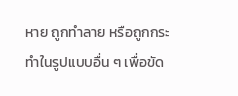หาย ถูกทำลาย หรือถูกกระทำในรูปแบบอื่น ๆ เพื่อขัด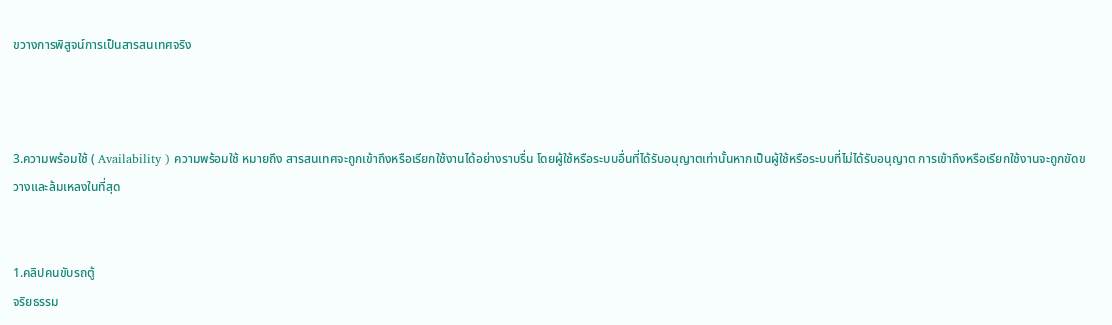ขวางการพิสูจน์การเป็นสารสนเทศจริง



3.ความพร้อมใช้ ( Availability ) ความพร้อมใช้ หมายถึง สารสนเทศจะถูกเข้าถึงหรือเรียกใช้งานได้อย่างราบรื่น โดยผู้ใช้หรือระบบอื่นที่ได้รับอนุญาตเท่านั้นหากเป็นผู้ใช้หรือระบบที่ไม่ได้รับอนุญาต การเข้าถึงหรือเรียกใช้งานจะถูกขัดขวางและล้มเหลงในที่สุด


1.คลิปคนขับรถตู้
จริยธรรม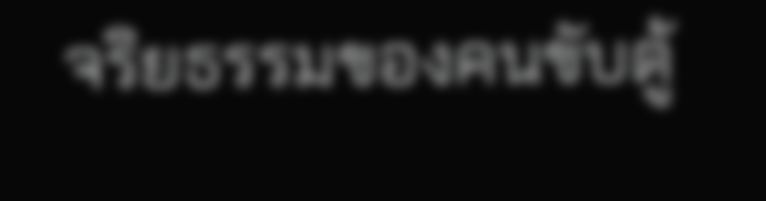จริยธรรมของคนขับตู้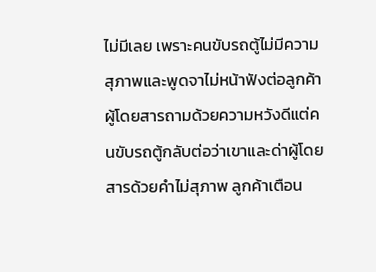ไม่มีเลย เพราะคนขับรถตู้ไม่มีความสุภาพและพูดจาไม่หน้าฟังต่อลูกค้า ผู้โดยสารถามด้วยความหวังดีแต่คนขับรถตู้กลับต่อว่าเขาและด่าผู้โดยสารด้วยคำไม่สุภาพ ลูกค้าเตือน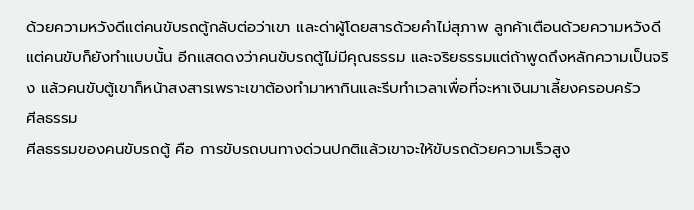ด้วยความหวังดีแต่คนขับรถตู้กลับต่อว่าเขา และด่าผู้โดยสารด้วยคำไม่สุภาพ ลูกค้าเตือนด้วยความหวังดี แต่คนขับก็ยังทำแบบนั้น อีกแสดดงว่าคนขับรถตู้ไม่มีคุณธรรม และจริยธรรมแต่ถ้าพูดถึงหลักความเป็นจริง แล้วคนขับตู้เขาก็หน้าสงสารเพราะเขาต้องทำมาหากินและรีบทำเวลาเพื่อที่จะหาเงินมาเลี้ยงครอบครัว
ศีลธรรม
ศีลธรรมของคนขับรถตู้ คือ การขับรถบนทางด่วนปกติแล้วเขาจะให้ขับรถด้วยความเร็วสูง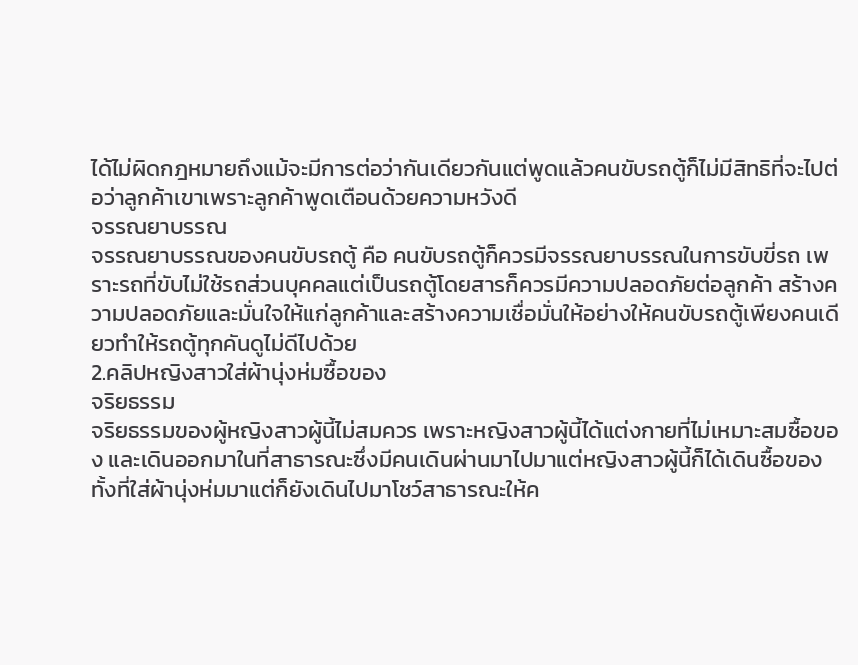ได้ไม่ผิดกฎหมายถึงแม้จะมีการต่อว่ากันเดียวกันแต่พูดแล้วคนขับรถตู้ก็ไม่มีสิทธิที่จะไปต่อว่าลูกค้าเขาเพราะลูกค้าพูดเตือนด้วยความหวังดี
จรรณยาบรรณ
จรรณยาบรรณของคนขับรถตู้ คือ คนขับรถตู้ก็ควรมีจรรณยาบรรณในการขับขี่รถ เพราะรถที่ขับไม่ใช้รถส่วนบุคคลแต่เป็นรถตู้โดยสารก็ควรมีความปลอดภัยต่อลูกค้า สร้างความปลอดภัยและมั่นใจให้แก่ลูกค้าและสร้างความเชื่อมั่นให้อย่างให้คนขับรถตู้เพียงคนเดียวทำให้รถตู้ทุกคันดูไม่ดีไปด้วย
2.คลิปหญิงสาวใส่ผ้านุ่งห่มซื้อของ
จริยธรรม
จริยธรรมของผู้หญิงสาวผู้นี้ไม่สมควร เพราะหญิงสาวผู้นี้ได้แต่งกายที่ไม่เหมาะสมซื้อของ และเดินออกมาในที่สาธารณะซึ่งมีคนเดินผ่านมาไปมาแต่หญิงสาวผู้นี้ก็ได้เดินซื้อของทั้งที่ใส่ผ้านุ่งห่มมาแต่ก็ยังเดินไปมาโชว์สาธารณะให้ค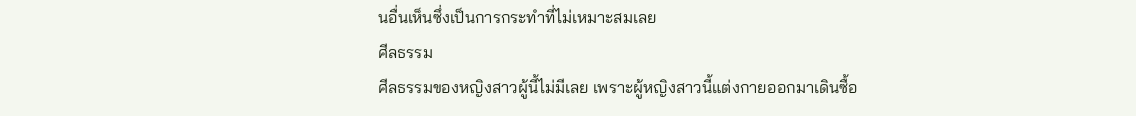นอื่นเห็นซึ่งเป็นการกระทำที่ไม่เหมาะสมเลย
ศีลธรรม
ศีลธรรมของหญิงสาวผู้นี้ไม่มีเลย เพราะผู้หญิงสาวนี้แต่งกายออกมาเดินซื้อ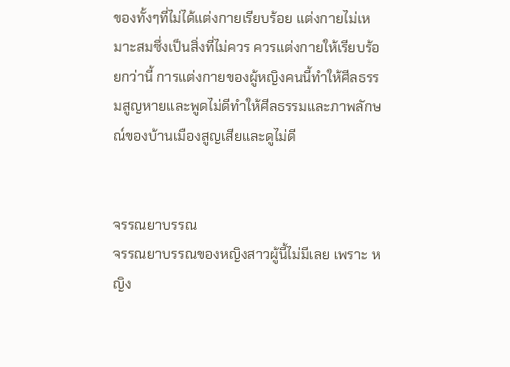ของทั้งๆที่ไม่ได้แต่งกายเรียบร้อย แต่งกายไม่เหมาะสมซึ่งเป็นสิ่งที่ไม่ควร ควรแต่งกายให้เรียบร้อยกว่านี้ การแต่งกายของผู้หญิงคนนี้ทำให้ศีลธรรมสูญหายและพูดไม่ดีทำให้ศีลธรรมและภาพลักษณ์ของบ้านเมืองสูญเสียและดูไม่ดี


จรรณยาบรรณ
จรรณยาบรรณของหญิงสาวผู้นี้ไม่มีเลย เพราะ หญิง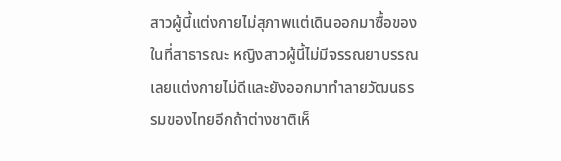สาวผู้นี้แต่งกายไม่สุภาพแต่เดินออกมาซื้อของในที่สาธารณะ หญิงสาวผู้นี้ไม่มีจรรณยาบรรณเลยแต่งกายไม่ดีและยังออกมาทำลายวัฒนธรรมของไทยอีกถ้าต่างชาติเห็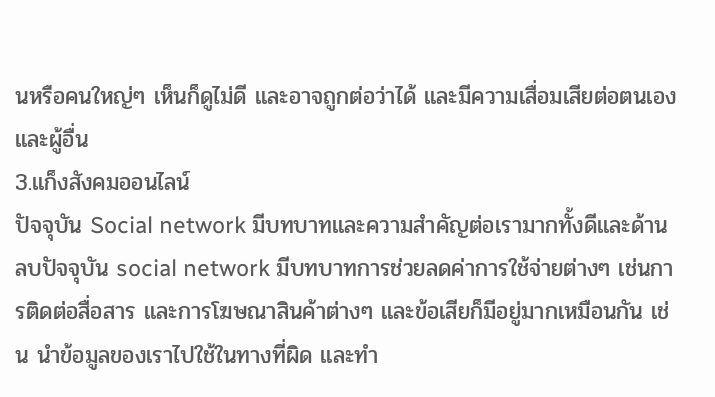นหรือคนใหญ่ๆ เห็นก็ดูไม่ดี และอาจถูกต่อว่าได้ และมีความเสื่อมเสียต่อตนเองและผู้อื่น
3.แก็งสังคมออนไลน์
ปัจจุบัน Social network มีบทบาทและความสำคัญต่อเรามากทั้งดีและด้านลบปัจจุบัน social network มีบทบาทการช่วยลดค่าการใช้จ่ายต่างๆ เช่นการติดต่อสื่อสาร และการโฆษณาสินค้าต่างๆ และข้อเสียก็มีอยู่มากเหมือนกัน เช่น นำข้อมูลของเราไปใช้ในทางที่ผิด และทำ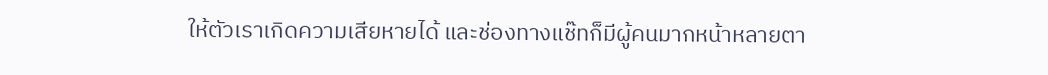ให้ตัวเราเกิดความเสียหายได้ และช่องทางแช๊ทก็มีผู้คนมากหน้าหลายตา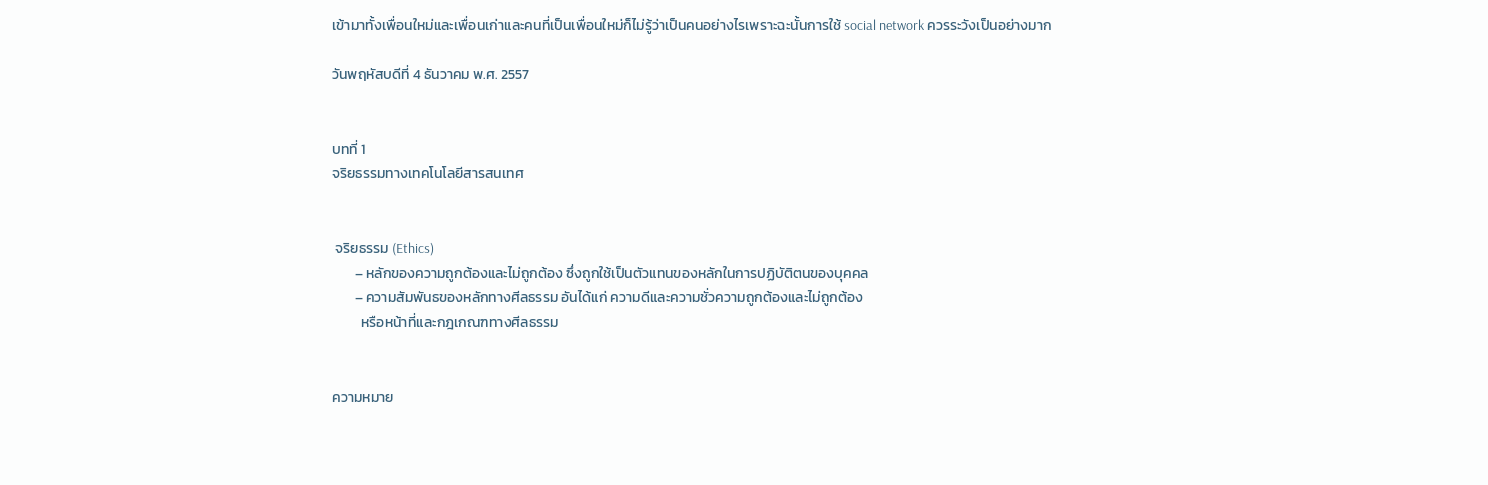เข้ามาทั้งเพื่อนใหม่และเพื่อนเก่าและคนที่เป็นเพื่อนใหม่ก็ไม่รู้ว่าเป็นคนอย่างไรเพราะฉะนั้นการใช้ social network ควรระวังเป็นอย่างมาก

วันพฤหัสบดีที่ 4 ธันวาคม พ.ศ. 2557


บทที่ 1
จริยธรรมทางเทคโนโลยีสารสนเทศ


 จริยธรรม (Ethics)
       – หลักของความถูกต้องและไม่ถูกต้อง ซึ่งถูกใช้เป็นตัวแทนของหลักในการปฏิบัติตนของบุคคล
       – ความสัมพันธของหลักทางศีลธรรม อันได้แก่ ความดีและความชั่วความถูกต้องและไม่ถูกต้อง
         หรือหน้าที่และกฎเกณฑทางศีลธรรม


ความหมาย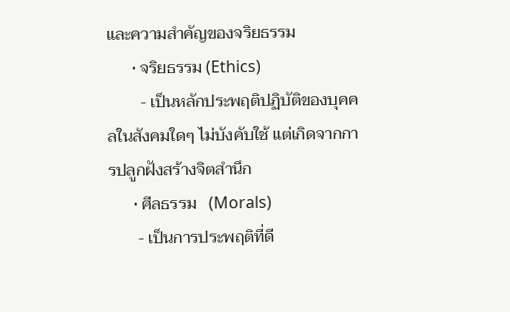และความสำคัญของจริยธรรม
      • จริยธรรม (Ethics)
        - เป็นหลักประพฤติปฏิบัติของบุคคลในสังคมใดๆ ไม่บังคับใช้ แต่เกิดจากการปลูกฝังสร้างจิตสำนึก
      • ศีลธรรม   (Morals)
       - เป็นการประพฤติที่ดี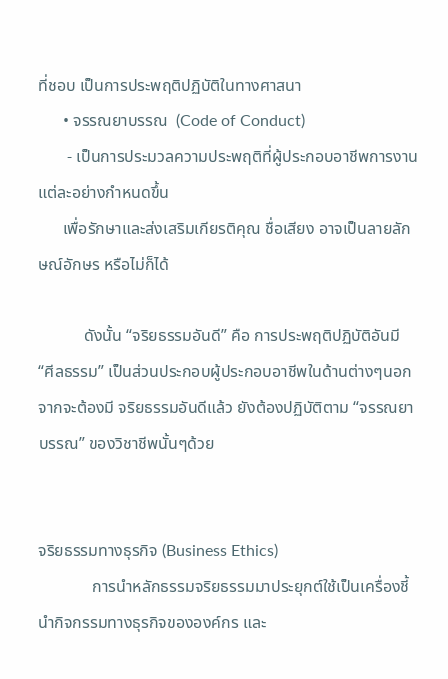ที่ชอบ เป็นการประพฤติปฏิบัติในทางศาสนา
      • จรรณยาบรรณ  (Code of Conduct)
       - เป็นการประมวลความประพฤติที่ผู้ประกอบอาชีพการงานแต่ละอย่างกําหนดขึ้น
      เพื่อรักษาและส่งเสริมเกียรติคุณ ชื่อเสียง อาจเป็นลายลักษณ์อักษร หรือไม่ก็ได้

           ดังนั้น “จริยธรรมอันดี” คือ การประพฤติปฏิบัติอันมี “ศีลธรรม” เป็นส่วนประกอบผู้ประกอบอาชีพในด้านต่างๆนอกจากจะต้องมี จริยธรรมอันดีแล้ว ยังต้องปฏิบัติตาม “จรรณยาบรรณ” ของวิชาชีพนั้นๆด้วย


จริยธรรมทางธุรกิจ (Business Ethics)
             การนําหลักธรรมจริยธรรมมาประยุกต์ใช้เป็นเครื่องชี้นํากิจกรรมทางธุรกิจขององค์กร และ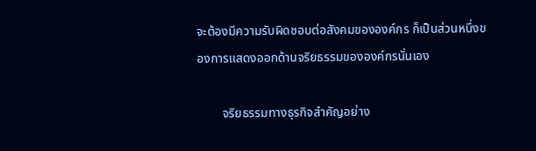จะต้องมีความรับผิดชอบต่อสังคมขององค์กร ก็เป็นส่วนหนึ่งของการแสดงออกด้านจริยธรรมขององค์กรนั่นเอง

        จริยธรรมทางธุรกิจสําคัญอย่าง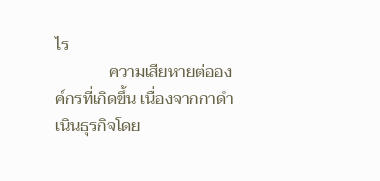ไร
             ความเสียหายต่อองค์กรที่เกิดขึ้น เนื่องจากกาดําเนินธุรกิจโดย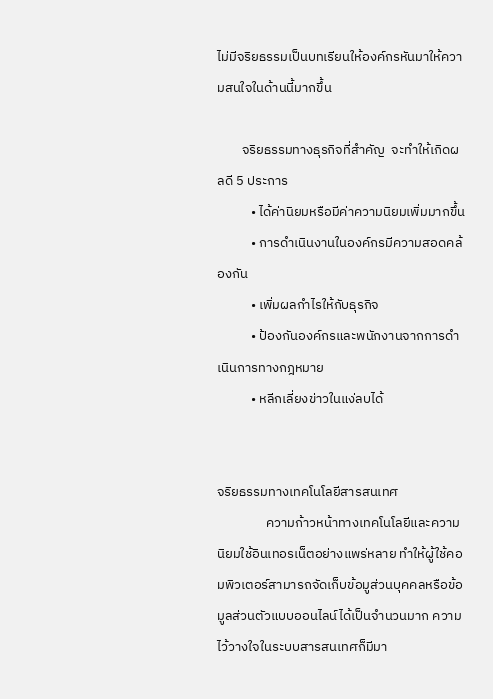ไม่มีจริยธรรมเป็นบทเรียนให้องค์กรหันมาให้ความสนใจในด้านนี้มากขึ้น

        จริยธรรมทางธุรกิจที่สําคัญ  จะทําให้เกิดผลดี 5 ประการ
           • ได้ค่านิยมหรือมีค่าความนิยมเพิ่มมากขึ้น
           • การดําเนินงานในองค์กรมีความสอดคล้องกัน
           • เพิ่มผลกําไรให้กับธุรกิจ
           • ป้องกันองค์กรและพนักงานจากการดําเนินการทางกฎหมาย
           • หลีกเลี่ยงข่าวในแง่ลบได้


จริยธรรมทางเทคโนโลยีสารสนเทศ
                ความก้าวหน้าทางเทคโนโลยีและความนิยมใช้อินเทอรเน็ตอย่างแพร่หลาย ทําให้ผู้ใช้คอมพิวเตอร์สามารถจัดเก็บข้อมูส่วนบุคคลหรือข้อมูลส่วนตัวแบบออนไลน์ได้เป็นจํานวนมาก ความไว้วางใจในระบบสารสนเทศก็มีมา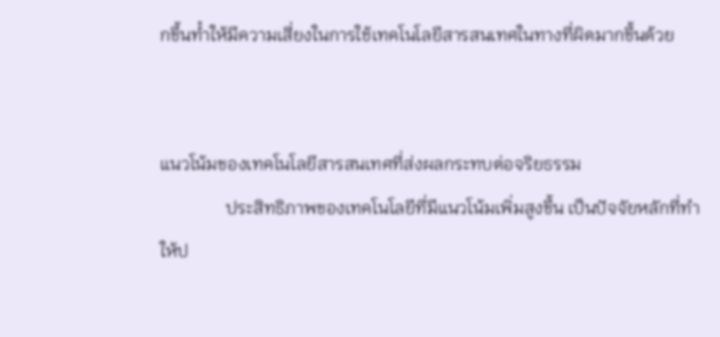กขึ้นทํำให้มีความเสี่ยงในการใช้เทคโนโลยีสารสนเทศในทางที่ผิดมากขึ้นด้วย


แนวโน้มของเทคโนโลยีสารสนเทศที่ส่งผลกระทบต่อจริยธรรม
               ประสิทธิภาพของเทคโนโลยีที่มีแนวโน้มเพิ่มสูงขึ้น เป็นปัจจัยหลักที่ทําให้ป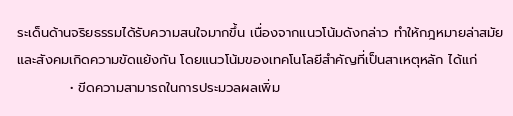ระเด็นด้านจริยธรรมได้รับความสนใจมากขึ้น เนื่องจากแนวโน้มดังกล่าว ทําให้กฎหมายล่าสมัย และสังคมเกิดความขัดแย้งกัน โดยแนวโน้มของเทคโนโลยีสําคัญที่เป็นสาเหตุหลัก ได้แก่
           • ขีดความสามารถในการประมวลผลเพิ่ม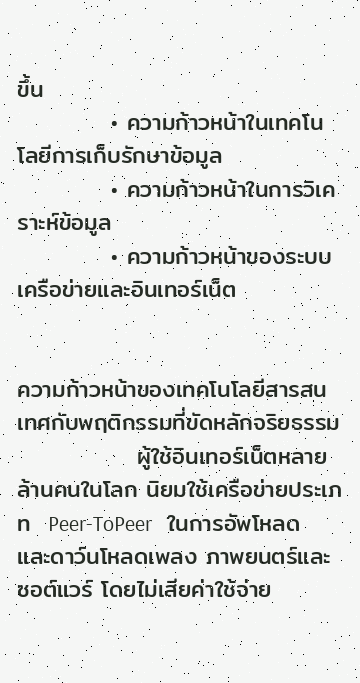ขึ้น
           • ความก้าวหน้าในเทคโนโลยีการเก็บรักษาข้อมูล
           • ความก้าวหน้าในการวิเคราะห์ข้อมูล
           • ความก้าวหน้าของระบบเครือข่ายและอินเทอร์เน็ต


ความก้าวหน้าของเทคโนโลยีสารสนเทศกับพฤติกรรมที่ขัดหลักจริยธรรม
              ผู้ใช้อินเทอร์เน็ตหลายล้านคนในโลก นิยมใช้เครือข่ายประเภท  Peer-ToPeer   ในการอัพโหลดและดาว์นโหลดเพลง ภาพยนตร์และซอต์แวร์ โดยไม่เสียค่าใช้จ่าย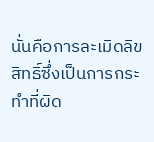นั่นคือการละเมิดลิขสิทธิ์ซึ่งเป็นการกระทําที่ผิด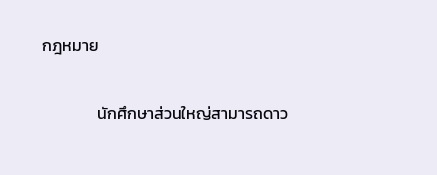กฎหมาย

               นักศึกษาส่วนใหญ่สามารถดาว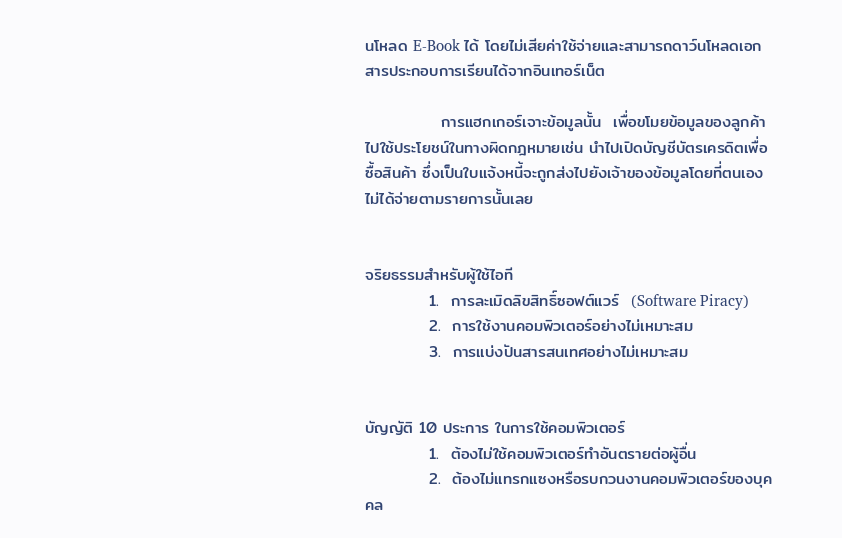นโหลด E-Book ได้ โดยไม่เสียค่าใช้จ่ายและสามารถดาว์นโหลดเอกสารประกอบการเรียนได้จากอินเทอร์เน็ต

             การแฮกเกอร์เจาะข้อมูลนั้น  เพื่อขโมยข้อมูลของลูกค้าไปใช้ประโยชน์ในทางผิดกฎหมายเช่น นําไปเปิดบัญชีบัตรเครดิตเพื่อซื้อสินค้า ซึ่งเป็นใบแจ้งหนี้จะถูกส่งไปยังเจ้าของข้อมูลโดยที่ตนเองไม่ได้จ่ายตามรายการนั้นเลย


จริยธรรมสําหรับผู้ใช้ไอที
           1.  การละเมิดลิขสิทธิ์ซอฟต์แวร์  (Software Piracy)
           2.  การใช้งานคอมพิวเตอร์อย่างไม่เหมาะสม
           3.  การแบ่งปันสารสนเทศอย่างไม่เหมาะสม


บัญญัติ 10 ประการ ในการใช้คอมพิวเตอร์
           1.  ต้องไม่ใช้คอมพิวเตอร์ทําอันตรายต่อผู้อื่น
           2.  ต้องไม่แทรกแซงหรือรบกวนงานคอมพิวเตอร์ของบุคคล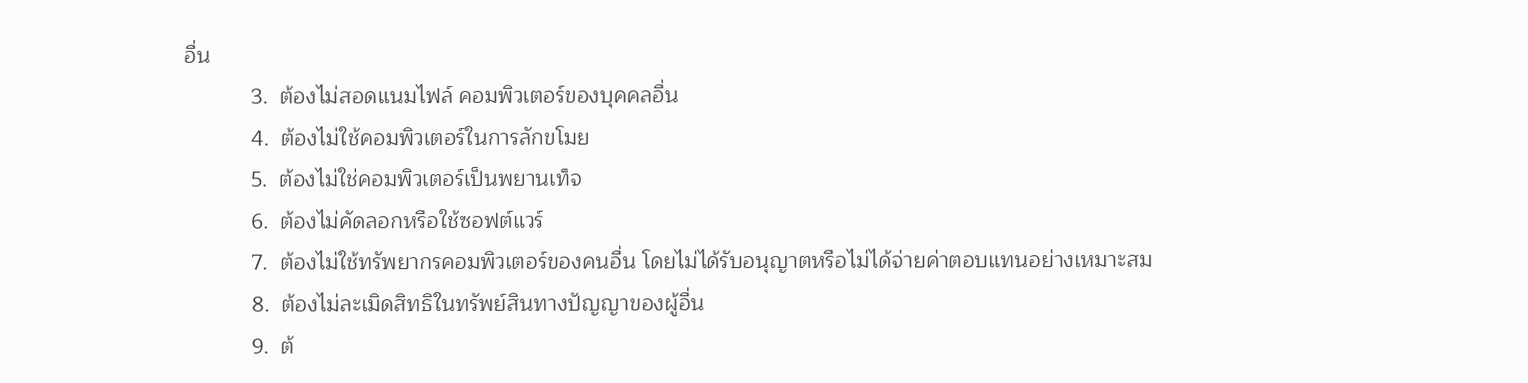อื่น
           3.  ต้องไม่สอดแนมไฟล์ คอมพิวเตอร์ของบุคคลอื่น
           4.  ต้องไม่ใช้คอมพิวเตอร์ในการลักขโมย
           5.  ต้องไม่ใช่คอมพิวเตอร์เป็นพยานเท็จ
           6.  ต้องไม่คัดลอกหรือใช้ซอฟต์แวร์
           7.  ต้องไม่ใช้ทรัพยากรคอมพิวเตอร์ของคนอื่น โดยไม่ได้รับอนุญาตหรือไม่ได้จ่ายค่าตอบแทนอย่างเหมาะสม
           8.  ต้องไม่ละเมิดสิทธิในทรัพย์สินทางปัญญาของผู้อื่น
           9.  ต้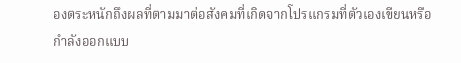องตระหนักถึงผลที่ตามมาต่อสังคมที่เกิดจากโปรแกรมที่ตัวเองเขียนหรือกําลังออกแบบ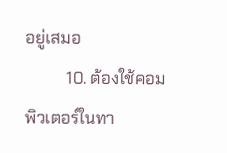อยู่เสมอ
          10. ต้องใช้คอมพิวเตอร์ในทา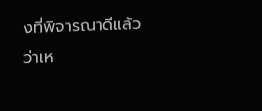งที่พิจารณาดีแล้วว่าเห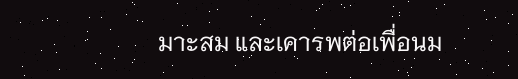มาะสม และเคารพต่อเพื่อนม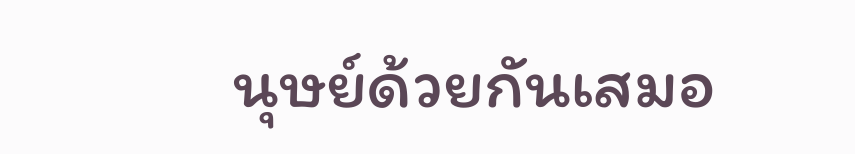นุษย์ด้วยกันเสมอ